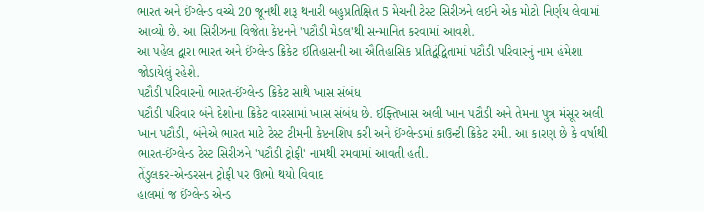ભારત અને ઈંગ્લેન્ડ વચ્ચે 20 જૂનથી શરૂ થનારી બહુપ્રતિક્ષિત 5 મેચની ટેસ્ટ સિરીઝને લઈને એક મોટો નિર્ણય લેવામાં આવ્યો છે. આ સિરીઝના વિજેતા કેપ્ટનને 'પટૌડી મેડલ'થી સન્માનિત કરવામાં આવશે.
આ પહેલ દ્વારા ભારત અને ઈંગ્લેન્ડ ક્રિકેટ ઈતિહાસની આ ઐતિહાસિક પ્રતિદ્વંદ્વિતામાં પટૌડી પરિવારનું નામ હંમેશા જોડાયેલું રહેશે.
પટૌડી પરિવારનો ભારત-ઈંગ્લેન્ડ ક્રિકેટ સાથે ખાસ સંબંધ
પટૌડી પરિવાર બંને દેશોના ક્રિકેટ વારસામાં ખાસ સંબંધ છે. ઈફ્તિખાસ અલી ખાન પટૌડી અને તેમના પુત્ર મંસૂર અલી ખાન પટૌડી, બંનેએ ભારત માટે ટેસ્ટ ટીમની કેપ્ટનશિપ કરી અને ઈંગ્લેન્ડમાં કાઉન્ટી ક્રિકેટ રમી. આ કારણ છે કે વર્ષાથી ભારત-ઈંગ્લેન્ડ ટેસ્ટ સિરીઝને 'પટૌડી ટ્રોફી' નામથી રમવામાં આવતી હતી.
તેંડુલકર-એન્ડરસન ટ્રોફી પર ઊભો થયો વિવાદ
હાલમાં જ ઈંગ્લેન્ડ એન્ડ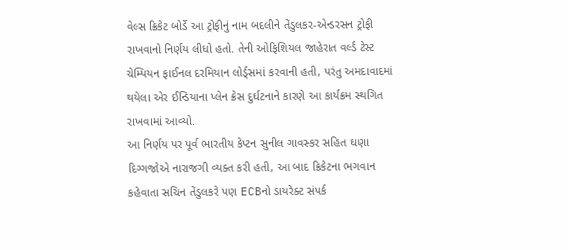વેલ્સ ક્રિકેટ બોર્ડે આ ટ્રોફીનું નામ બદલીને તેંડુલકર-એન્ડરસન ટ્રોફી રાખવાનો નિર્ણય લીધો હતો. તેની ઓફિશિયલ જાહેરાત વર્લ્ડ ટેસ્ટ ચેમ્પિયન ફાઈનલ દરમિયાન લોર્ડ્સમાં કરવાની હતી, પરંતુ અમદાવાદમાં થયેલા એર ઈન્ડિયાના પ્લેન ક્રેસ દુર્ઘટનાને કારણે આ કાર્યક્રમ સ્થગિત રાખવામાં આવ્યો.
આ નિર્ણય પર પૂર્વ ભારતીય કેપ્ટન સુનીલ ગાવસ્કર સહિત ઘણા દિગ્ગજોએ નારાજગી વ્યક્ત કરી હતી, આ બાદ ક્રિકેટના ભગવાન કહેવાતા સચિન તેંડુલકરે પણ ECBનો ડાયરેક્ટ સંપર્ક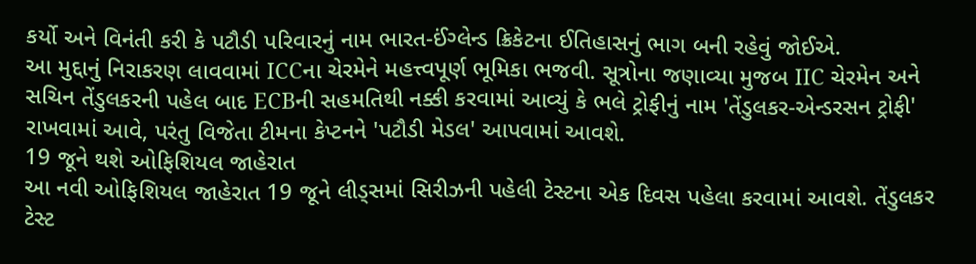કર્યો અને વિનંતી કરી કે પટૌડી પરિવારનું નામ ભારત-ઈંગ્લેન્ડ ક્રિકેટના ઈતિહાસનું ભાગ બની રહેવું જોઈએ.
આ મુદ્દાનું નિરાકરણ લાવવામાં ICCના ચેરમેને મહત્ત્વપૂર્ણ ભૂમિકા ભજવી. સૂત્રોના જણાવ્યા મુજબ IIC ચેરમેન અને સચિન તેંડુલકરની પહેલ બાદ ECBની સહમતિથી નક્કી કરવામાં આવ્યું કે ભલે ટ્રોફીનું નામ 'તેંડુલકર-એન્ડરસન ટ્રોફી' રાખવામાં આવે, પરંતુ વિજેતા ટીમના કેપ્ટનને 'પટૌડી મેડલ' આપવામાં આવશે.
19 જૂને થશે ઓફિશિયલ જાહેરાત
આ નવી ઓફિશિયલ જાહેરાત 19 જૂને લીડ્સમાં સિરીઝની પહેલી ટેસ્ટના એક દિવસ પહેલા કરવામાં આવશે. તેંડુલકર ટેસ્ટ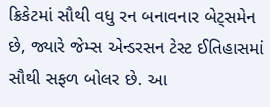ક્રિકેટમાં સૌથી વધુ રન બનાવનાર બેટ્સમેન છે, જ્યારે જેમ્સ એન્ડરસન ટેસ્ટ ઈતિહાસમાં સૌથી સફળ બોલર છે. આ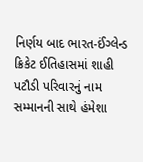નિર્ણય બાદ ભારત-ઈંગ્લેન્ડ ક્રિકેટ ઈતિહાસમાં શાહી પટૌડી પરિવારનું નામ સમ્માનની સાથે હંમેશા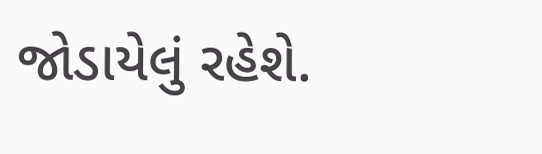જોડાયેલું રહેશે.